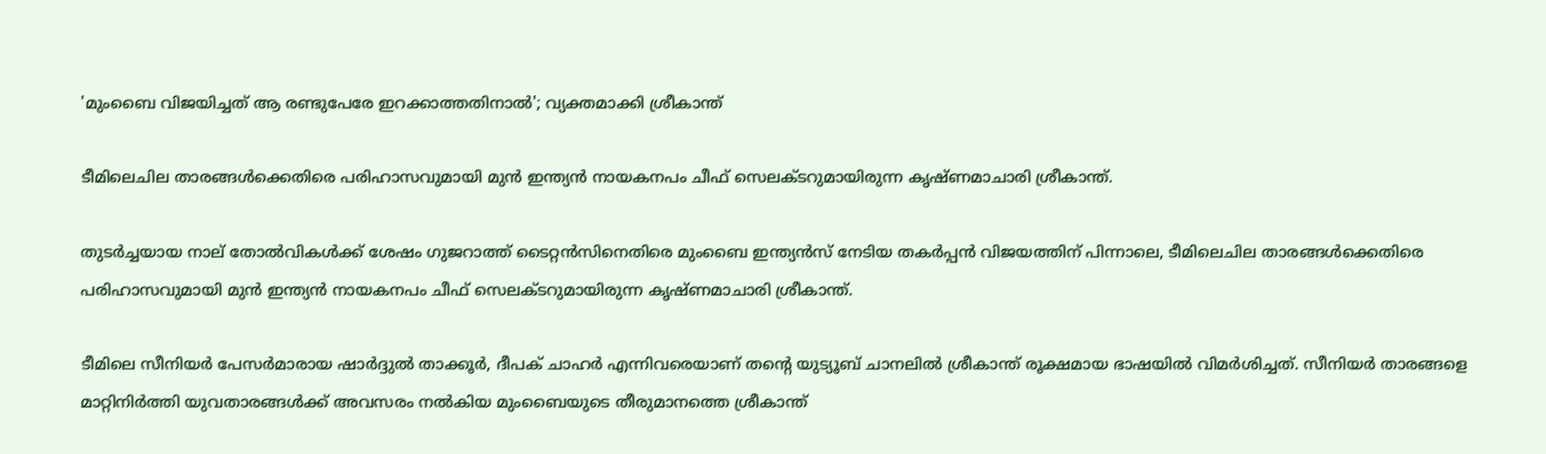'മുംബൈ വിജയിച്ചത് ആ രണ്ടുപേരേ ഇറക്കാത്തതിനാൽ'; വ്യക്തമാക്കി ശ്രീകാന്ത്

ടീമിലെചില താരങ്ങൾക്കെതിരെ പരിഹാസവുമായി മുൻ ഇന്ത്യൻ നായകനപം ചീഫ് സെലക്ടറുമായിരുന്ന കൃഷ്ണമാചാരി ശ്രീകാന്ത്.

തുടർച്ചയായ നാല് തോൽവികൾക്ക് ശേഷം ഗുജറാത്ത് ടൈറ്റൻസിനെതിരെ മുംബൈ ഇന്ത്യൻസ് നേടിയ തകർപ്പൻ വിജയത്തിന് പിന്നാലെ, ടീമിലെചില താരങ്ങൾക്കെതിരെ പരിഹാസവുമായി മുൻ ഇന്ത്യൻ നായകനപം ചീഫ് സെലക്ടറുമായിരുന്ന കൃഷ്ണമാചാരി ശ്രീകാന്ത്.

ടീമിലെ സീനിയർ പേസർമാരായ ഷാർദ്ദുൽ താക്കൂർ, ദീപക് ചാഹർ എന്നിവരെയാണ് തന്‍റെ യുട്യൂബ് ചാനലില്‍ ശ്രീകാന്ത് രൂക്ഷമായ ഭാഷയിൽ വിമർശിച്ചത്. സീനിയർ താരങ്ങളെ മാറ്റിനിർത്തി യുവതാരങ്ങൾക്ക് അവസരം നൽകിയ മുംബൈയുടെ തീരുമാനത്തെ ശ്രീകാന്ത്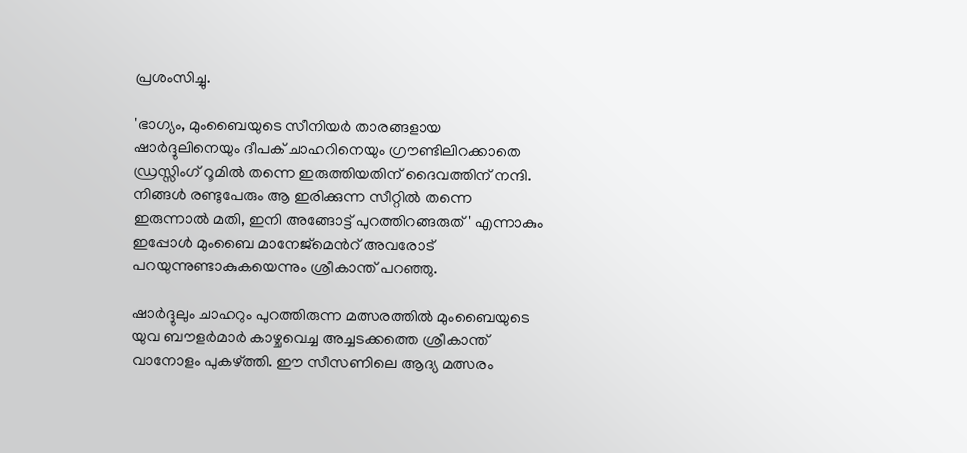പ്രശംസിച്ചു.

'ഭാഗ്യം, മുംബൈയുടെ സീനിയര്‍ താരങ്ങളായ ഷാർദ്ദുലിനെയും ദീപക് ചാഹറിനെയും ഗ്രൗണ്ടിലിറക്കാതെ ഡ്രസ്സിംഗ് റൂമില്‍ തന്നെ ഇരുത്തിയതിന് ദൈവത്തിന് നന്ദി. നിങ്ങൾ രണ്ടുപേരും ആ ഇരിക്കുന്ന സീറ്റിൽ തന്നെ ഇരുന്നാൽ മതി, ഇനി അങ്ങോട്ട് പുറത്തിറങ്ങരുത്' എന്നാകും ഇപ്പോൾ മുംബൈ മാനേജ്‌മെന്‍റ് അവരോട് പറയുന്നുണ്ടാകുകയെന്നും ശ്രീകാന്ത് പറഞ്ഞു.

ഷാര്‍ദ്ദുലും ചാഹറും പുറത്തിരുന്ന മത്സരത്തില്‍ മുംബൈയുടെ യുവ ബൗളർമാർ കാഴ്ചവെച്ച അച്ചടക്കത്തെ ശ്രീകാന്ത് വാനോളം പുകഴ്ത്തി. ഈ സീസണിലെ ആദ്യ മത്സരം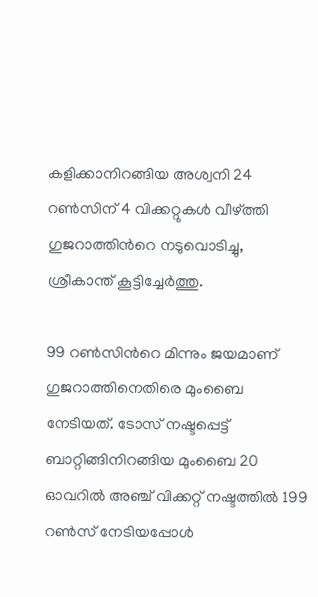കളിക്കാനിറങ്ങിയ അശ്വനി 24 റൺസിന് 4 വിക്കറ്റുകൾ വീഴ്ത്തി ഗുജറാത്തിന്‍റെ നടുവൊടിച്ചു, ശ്രീകാന്ത് കൂട്ടിച്ചേർത്തു.

99 റൺസിന്‍റെ മിന്നും ജയമാണ് ഗുജറാത്തിനെതിരെ മുംബൈ നേടിയത്. ടോസ് നഷ്ടപ്പെട്ട് ബാറ്റിങ്ങിനിറങ്ങിയ മുംബൈ 20 ഓവറിൽ അഞ്ച് വിക്കറ്റ് നഷ്ടത്തിൽ 199 റൺസ് നേടിയപ്പോൾ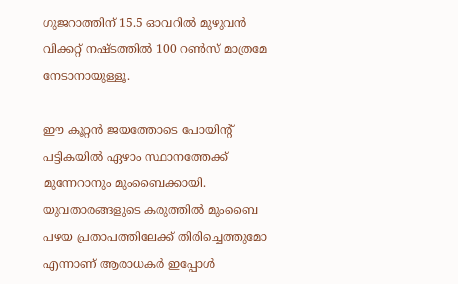ഗുജറാത്തിന് 15.5 ഓവറിൽ മുഴുവൻ വിക്കറ്റ് നഷ്ടത്തിൽ 100 റൺസ് മാത്രമേ നേടാനായുള്ളൂ.

ഈ കൂറ്റൻ ജയത്തോടെ പോയിന്‍റ് പട്ടികയിൽ ഏഴാം സ്ഥാനത്തേക്ക് മുന്നേറാനും മുംബൈക്കായി. യുവതാരങ്ങളുടെ കരുത്തിൽ മുംബൈ പഴയ പ്രതാപത്തിലേക്ക് തിരിച്ചെത്തുമോ എന്നാണ് ആരാധകര്‍ ഇപ്പോള്‍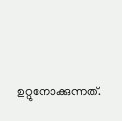ഉറ്റുനോക്കുന്നത്.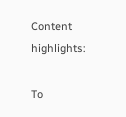Content highlights:

To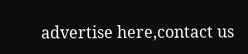advertise here,contact us